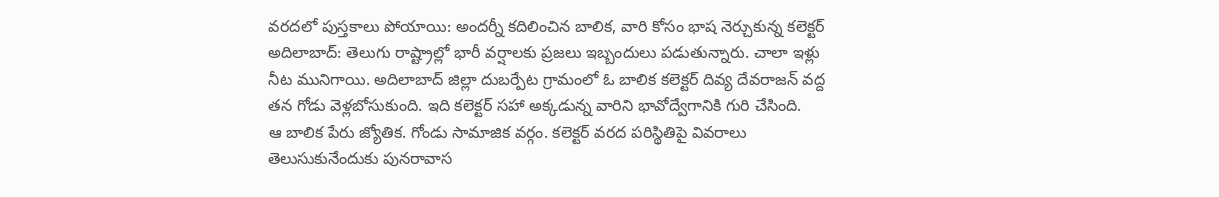వరదలో పుస్తకాలు పోయాయి: అందర్నీ కదిలించిన బాలిక, వారి కోసం భాష నెర్చుకున్న కలెక్టర్
అదిలాబాద్: తెలుగు రాష్ట్రాల్లో భారీ వర్షాలకు ప్రజలు ఇబ్బందులు పడుతున్నారు. చాలా ఇళ్లు నీట మునిగాయి. అదిలాబాద్ జిల్లా దుబర్పేట గ్రామంలో ఓ బాలిక కలెక్టర్ దివ్య దేవరాజన్ వద్ద తన గోడు వెళ్లబోసుకుంది. ఇది కలెక్టర్ సహా అక్కడున్న వారిని భావోద్వేగానికి గురి చేసింది.
ఆ బాలిక పేరు జ్యోతిక. గోండు సామాజిక వర్గం. కలెక్టర్ వరద పరిస్థితిపై వివరాలు తెలుసుకునేందుకు పునరావాస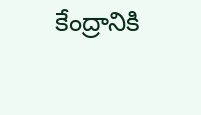కేంద్రానికి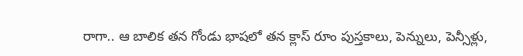రాగా.. ఆ బాలిక తన గోండు భాషలో తన క్లాస్ రూం పుస్తకాలు, పెన్నులు, పెన్సీళ్లు,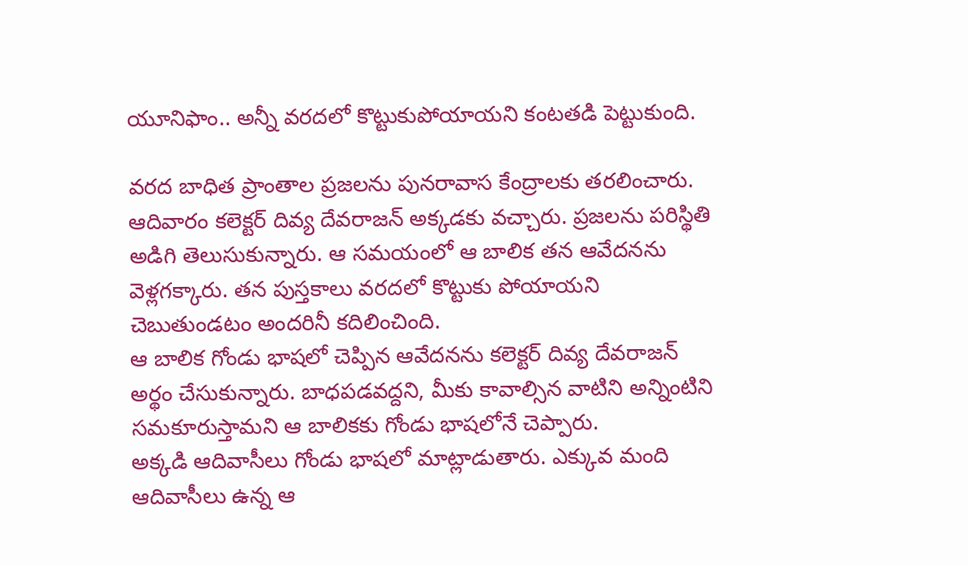యూనిఫాం.. అన్నీ వరదలో కొట్టుకుపోయాయని కంటతడి పెట్టుకుంది.

వరద బాధిత ప్రాంతాల ప్రజలను పునరావాస కేంద్రాలకు తరలించారు. ఆదివారం కలెక్టర్ దివ్య దేవరాజన్ అక్కడకు వచ్చారు. ప్రజలను పరిస్థితి అడిగి తెలుసుకున్నారు. ఆ సమయంలో ఆ బాలిక తన ఆవేదనను వెళ్లగక్కారు. తన పుస్తకాలు వరదలో కొట్టుకు పోయాయని చెబుతుండటం అందరినీ కదిలించింది.
ఆ బాలిక గోండు భాషలో చెప్పిన ఆవేదనను కలెక్టర్ దివ్య దేవరాజన్ అర్థం చేసుకున్నారు. బాధపడవద్దని, మీకు కావాల్సిన వాటిని అన్నింటిని సమకూరుస్తామని ఆ బాలికకు గోండు భాషలోనే చెప్పారు.
అక్కడి ఆదివాసీలు గోండు భాషలో మాట్లాడుతారు. ఎక్కువ మంది ఆదివాసీలు ఉన్న ఆ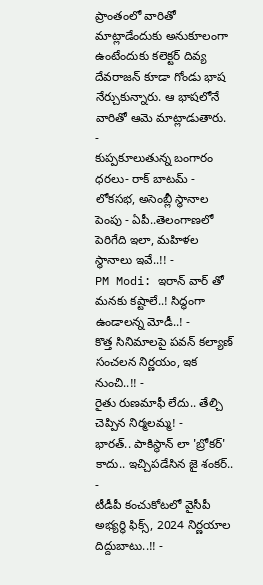ప్రాంతంలో వారితో మాట్లాడేందుకు అనుకూలంగా ఉంటేందుకు కలెక్టర్ దివ్య దేవరాజన్ కూడా గోండు భాష నేర్చుకున్నారు. ఆ భాషలోనే వారితో ఆమె మాట్లాడుతారు.
-
కుప్పకూలుతున్న బంగారం ధరలు- రాక్ బాటమ్ -
లోకసభ, అసెంబ్లీ స్థానాల పెంపు - ఏపీ..తెలంగాణలో పెరిగేది ఇలా, మహిళల స్థానాలు ఇవే..!! -
PM Modi: ఇరాన్ వార్ తో మనకు కష్టాలే..! సిద్ధంగా ఉండాలన్న మోడీ..! -
కొత్త సినిమాలపై పవన్ కల్యాణ్ సంచలన నిర్ణయం, ఇక నుంచి..!! -
రైతు రుణమాఫీ లేదు.. తేల్చి చెప్పిన నిర్మలమ్మ! -
భారత్.. పాకిస్థాన్ లా 'బ్రోకర్' కాదు.. ఇచ్చిపడేసిన జై శంకర్.. -
టీడీపీ కంచుకోటలో వైసీపీ అభ్యర్ధి ఫిక్స్, 2024 నిర్ణయాల దిద్దుబాటు..!! -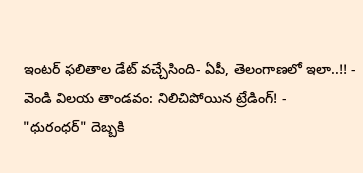ఇంటర్ ఫలితాల డేట్ వచ్చేసింది- ఏపీ, తెలంగాణలో ఇలా..!! -
వెండి విలయ తాండవం: నిలిచిపోయిన ట్రేడింగ్! -
"ధురంధర్" దెబ్బకి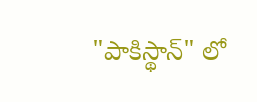"పాకిస్థాన్" లో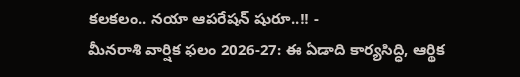కలకలం.. నయా ఆపరేషన్ షురూ..!! -
మీనరాశి వార్షిక ఫలం 2026-27: ఈ ఏడాది కార్యసిద్ధి, ఆర్థిక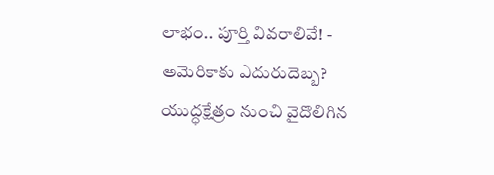లాభం.. పూర్తి వివరాలివే! -
అమెరికాకు ఎదురుదెబ్బ? యుద్ధక్షేత్రం నుంచి వైదొలిగిన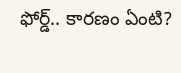ఫోర్డ్.. కారణం ఏంటి?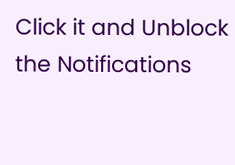Click it and Unblock the Notifications